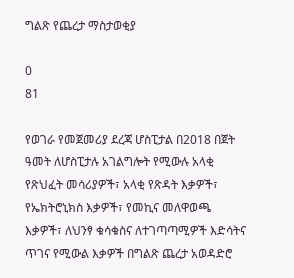ግልጽ የጨረታ ማስታወቂያ

0
81

የወገራ የመጀመሪያ ደረጃ ሆስፒታል በ2018 በጀት ዓመት ለሆስፒታሉ አገልግሎት የሚውሉ አላቂ የጽህፈት መሳሪያዎች፣ አላቂ የጽዳት እቃዎች፣ የኤክትሮኒክስ እቃዎች፣ የመኪና መለዋወጫ እቃዎች፣ ለህንፃ ቁሳቁስና ለተገጣጣሚዎች እድሳትና ጥገና የሚውል እቃዎች በግልጽ ጨረታ አወዳድሮ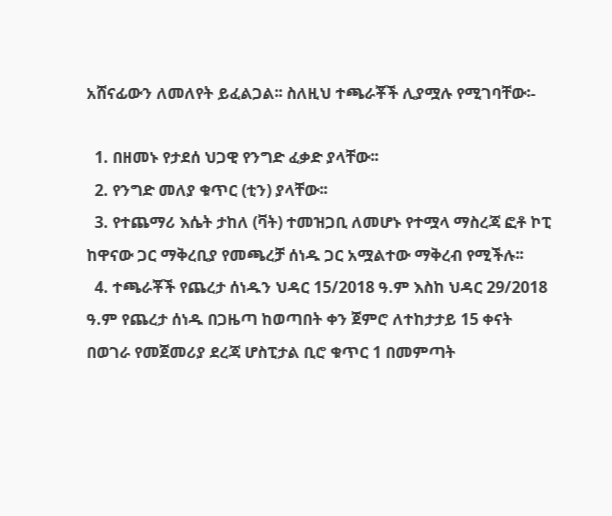አሸናፊውን ለመለየት ይፈልጋል፡፡ ስለዚህ ተጫራቾች ሊያሟሉ የሚገባቸው፡-

  1. በዘመኑ የታደሰ ህጋዊ የንግድ ፈቃድ ያላቸው፡፡
  2. የንግድ መለያ ቁጥር (ቲን) ያላቸው፡፡
  3. የተጨማሪ እሴት ታከለ (ቫት) ተመዝጋቢ ለመሆኑ የተሟላ ማስረጃ ፎቶ ኮፒ ከዋናው ጋር ማቅረቢያ የመጫረቻ ሰነዱ ጋር አሟልተው ማቅረብ የሚችሉ፡፡
  4. ተጫራቾች የጨረታ ሰነዱን ህዳር 15/2018 ዓ.ም እስከ ህዳር 29/2018 ዓ.ም የጨረታ ሰነዱ በጋዜጣ ከወጣበት ቀን ጀምሮ ለተከታታይ 15 ቀናት በወገራ የመጀመሪያ ደረጃ ሆስፒታል ቢሮ ቁጥር 1 በመምጣት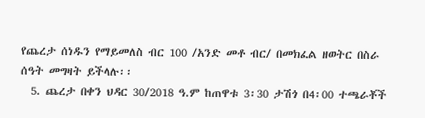የጨረታ ሰነዱን የማይመለስ ብር 100 /አንድ መቶ ብር/ በመክፈል ዘወትር በስራ ሰዓት መግዛት ይችላሉ፡፡
  5. ጨረታ በቀን ህዳር 30/2018 ዓ.ም ከጠዋቱ 3፡30 ታሽጎ በ4፡00 ተጫራቾች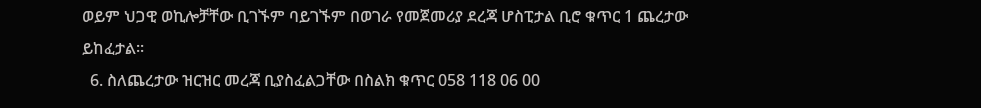ወይም ህጋዊ ወኪሎቻቸው ቢገኙም ባይገኙም በወገራ የመጀመሪያ ደረጃ ሆስፒታል ቢሮ ቁጥር 1 ጨረታው ይከፈታል፡፡
  6. ስለጨረታው ዝርዝር መረጃ ቢያስፈልጋቸው በስልክ ቁጥር 058 118 06 00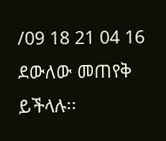/09 18 21 04 16 ደውለው መጠየቅ ይችላሉ፡፡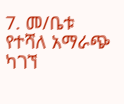7. መ/ቤቱ የተሻለ አማራጭ ካገኘ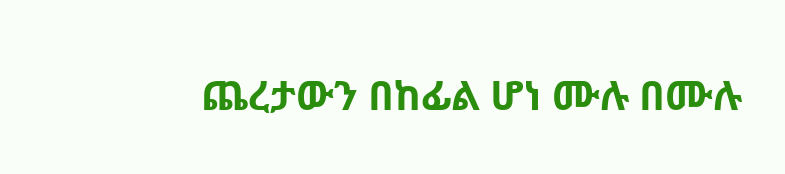ጨረታውን በከፊል ሆነ ሙሉ በሙሉ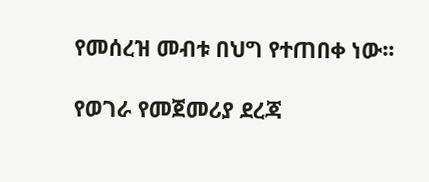የመሰረዝ መብቱ በህግ የተጠበቀ ነው፡፡

የወገራ የመጀመሪያ ደረጃ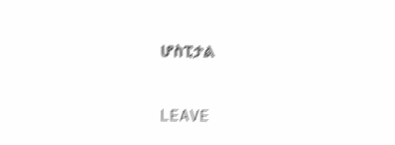ሆስፒታል

LEAVE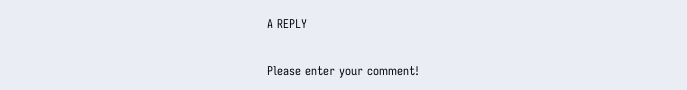A REPLY

Please enter your comment!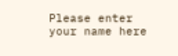Please enter your name here